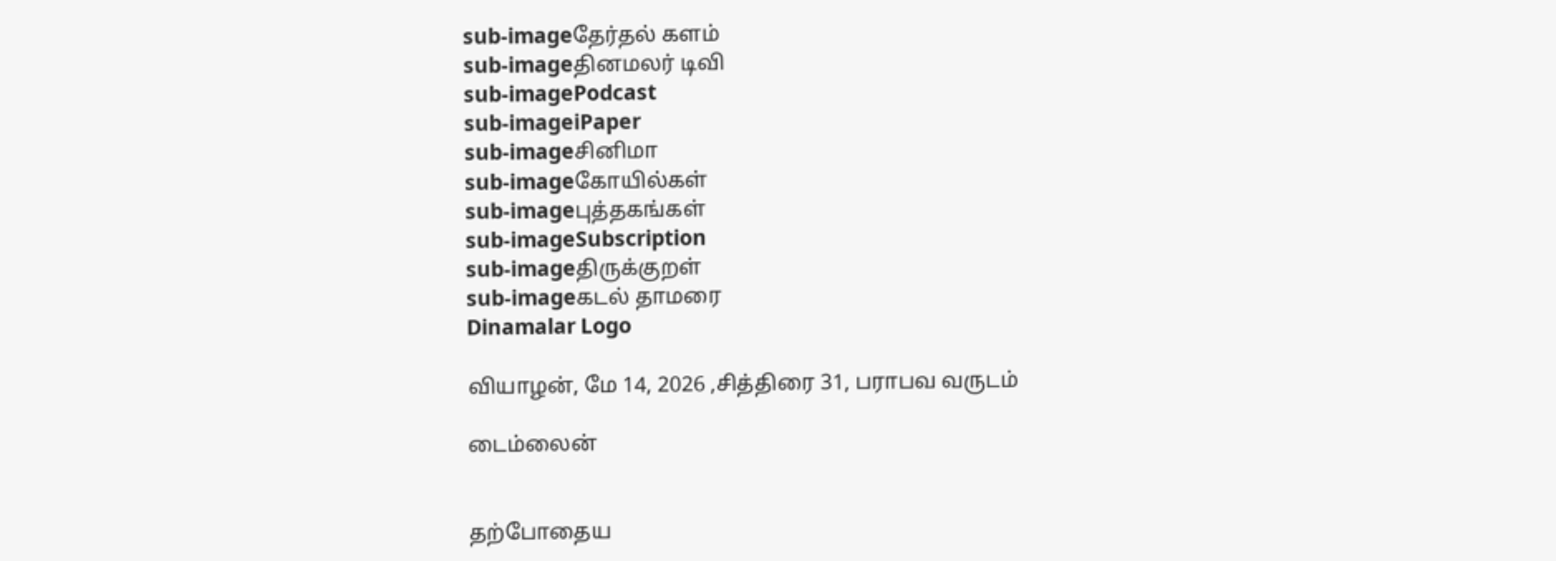sub-imageதேர்தல் களம்
sub-imageதினமலர் டிவி
sub-imagePodcast
sub-imageiPaper
sub-imageசினிமா
sub-imageகோயில்கள்
sub-imageபுத்தகங்கள்
sub-imageSubscription
sub-imageதிருக்குறள்
sub-imageகடல் தாமரை
Dinamalar Logo

வியாழன், மே 14, 2026 ,சித்திரை 31, பராபவ வருடம்

டைம்லைன்


தற்போதைய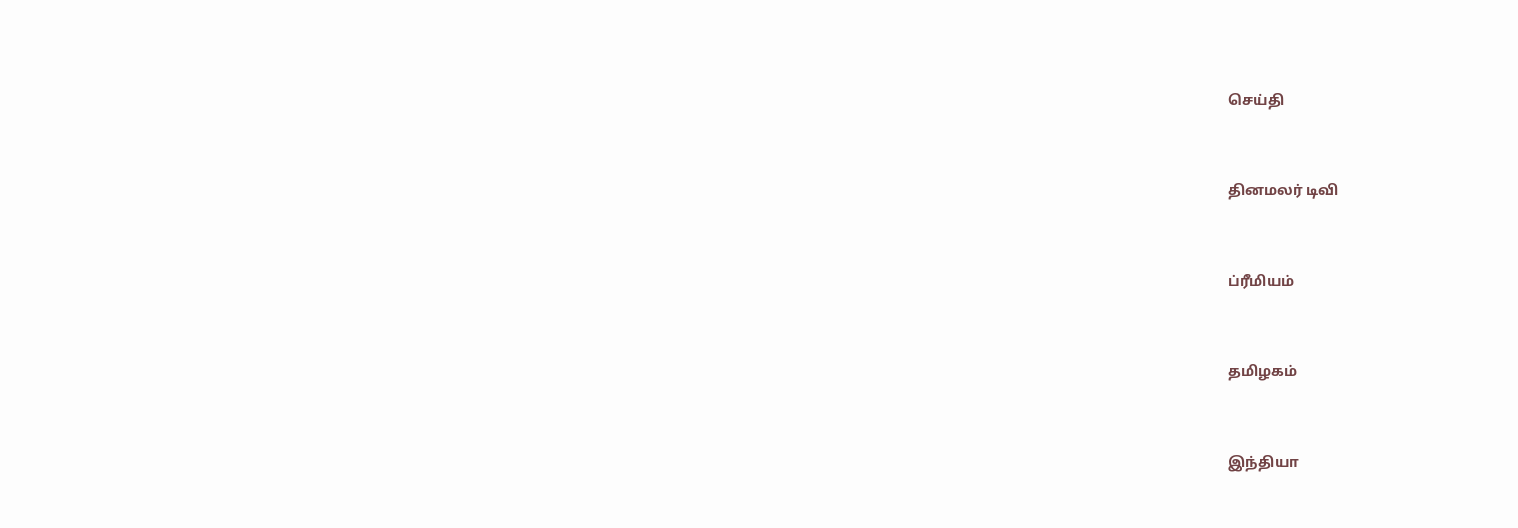செய்தி


தினமலர் டிவி


ப்ரீமியம்


தமிழகம்


இந்தியா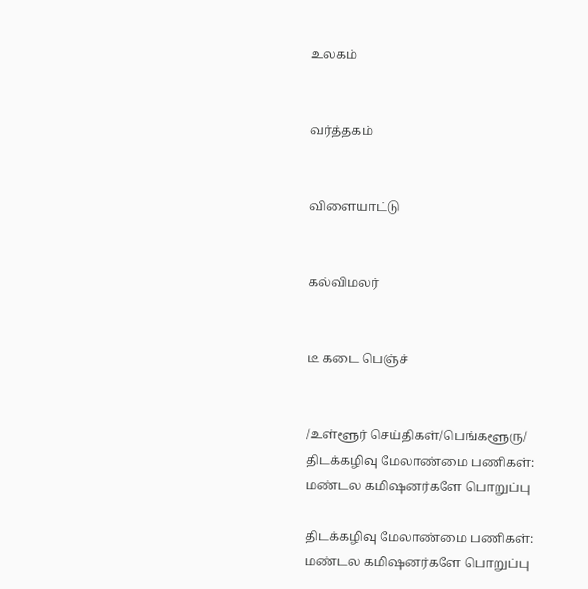உலகம்


வர்த்தகம்


விளையாட்டு


கல்விமலர்


டீ கடை பெஞ்ச்


/உள்ளூர் செய்திகள்/பெங்களூரு/ திடக்கழிவு மேலாண்மை பணிகள்: மண்டல கமிஷனர்களே பொறுப்பு

திடக்கழிவு மேலாண்மை பணிகள்: மண்டல கமிஷனர்களே பொறுப்பு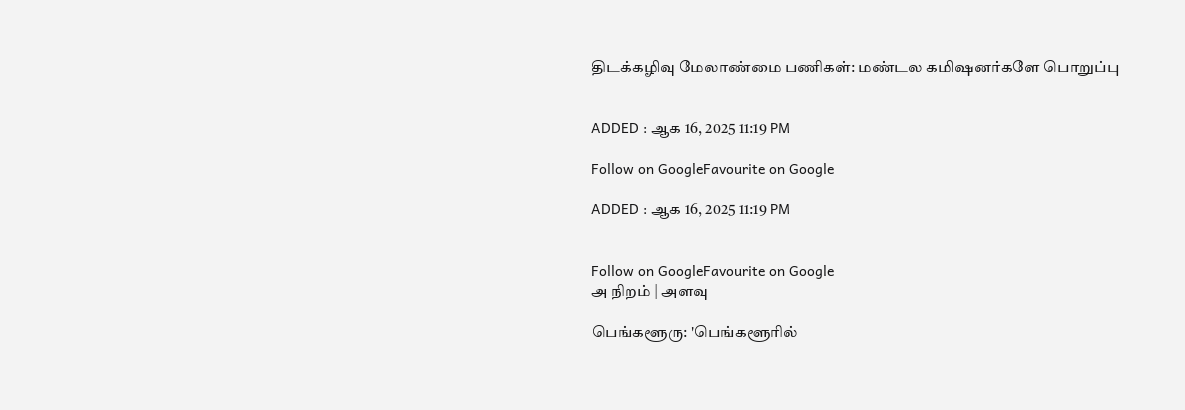திடக்கழிவு மேலாண்மை பணிகள்: மண்டல கமிஷனர்களே பொறுப்பு


ADDED : ஆக 16, 2025 11:19 PM

Follow on GoogleFavourite on Google

ADDED : ஆக 16, 2025 11:19 PM


Follow on GoogleFavourite on Google
அ நிறம் | அளவு

பெங்களூரு: 'பெங்களூரில்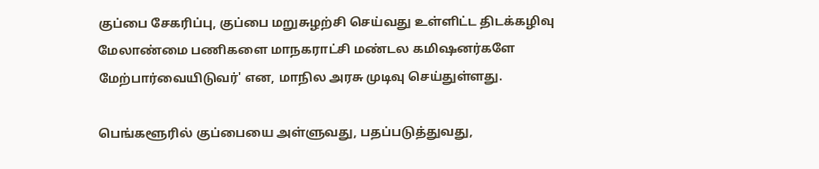குப்பை சேகரிப்பு, குப்பை மறுசுழற்சி செய்வது உள்ளிட்ட திடக்கழிவு மேலாண்மை பணிகளை மாநகராட்சி மண்டல கமிஷனர்களே மேற்பார்வையிடுவர்' என, மாநில அரசு முடிவு செய்துள்ளது.

பெங்களூரில் குப்பையை அள்ளுவது, பதப்படுத்துவது,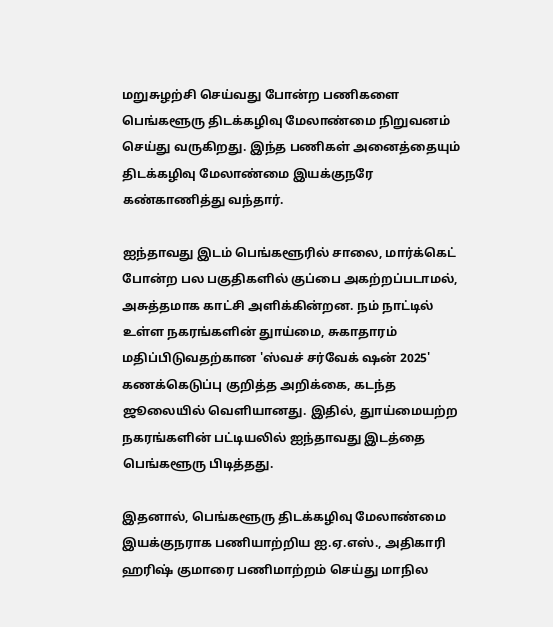மறுசுழற்சி செய்வது போன்ற பணிகளை பெங்களூரு திடக்கழிவு மேலாண்மை நிறுவனம் செய்து வருகிறது. இந்த பணிகள் அனைத்தையும் திடக்கழிவு மேலாண்மை இயக்குநரே கண்காணித்து வந்தார்.

ஐந்தாவது இடம் பெங்களூரில் சாலை, மார்க்கெட் போன்ற பல பகுதிகளில் குப்பை அகற்றப்படாமல், அசுத்தமாக காட்சி அளிக்கின்றன. நம் நாட்டில் உள்ள நகரங்களின் துாய்மை, சுகாதாரம் மதிப்பிடுவதற்கான 'ஸ்வச் சர்வேக் ஷன் 2025' கணக்கெடுப்பு குறித்த அறிக்கை, கடந்த ஜூலையில் வெளியானது. இதில், துாய்மையற்ற நகரங்களின் பட்டியலில் ஐந்தாவது இடத்தை பெங்களூரு பிடித்தது.

இதனால், பெங்களூரு திடக்கழிவு மேலாண்மை இயக்குநராக பணியாற்றிய ஐ.ஏ.எஸ்., அதிகாரி ஹரிஷ் குமாரை பணிமாற்றம் செய்து மாநில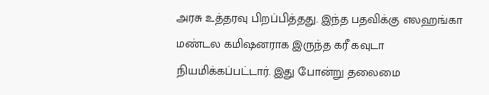அரசு உத்தரவு பிறப்பித்தது. இந்த பதவிக்கு எலஹங்கா மண்டல கமிஷனராக இருந்த கரீ கவுடா நியமிக்கப்பட்டார். இது போன்று தலைமை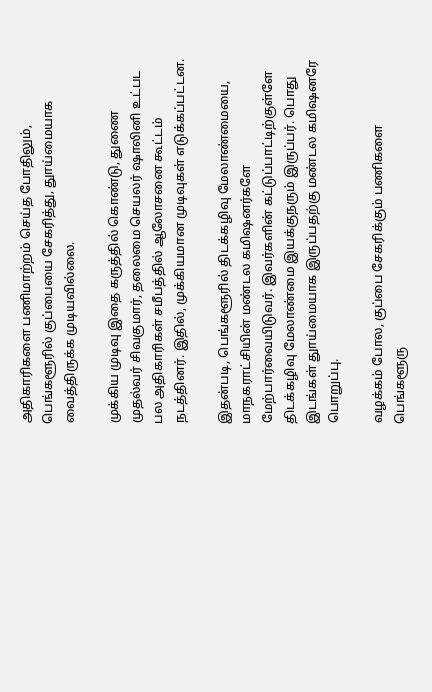அதிகாரிகளை பணிமாற்றம் செய்த போதிலும், பெங்களூரில் குப்பையை சேகரித்து, துாய்மையாக வைத்திருக்க முடியவில்லை.

முக்கிய முடிவு இதை கருத்தில் கொண்டு, துணை முதல்வர் சிவகுமார், தலைமை செயலர் ஷாலினி உட்பட பல அதிகாரிகள் சமீபத்தில் ஆலோசனை கூட்டம் நடத்தினர். இதில், முக்கியமான முடிவுகள் எடுக்கப்பட்டன.

இதன்படி, பெங்களூரில் திடக்கழிவு மேலாண்மையை, மாநகராட்சியின் மண்டல கமிஷனர்களே மேற்பார்வையிடுவர். இவர்களின் கட்டுப்பாட்டிற்குள்ளே திடக்கழிவு மேலாண்மை இயக்குநரும் இருப்பர். பொது இடங்கள் துாய்மையாக இருப்பதற்கு மண்டல கமிஷனரே பொறுப்பு.

வழக்கம் போல, குப்பை சேகரிக்கும் பணிகளை பெங்களூரு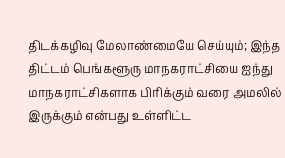திடக்கழிவு மேலாண்மையே செய்யும்; இந்த திட்டம் பெங்களூரு மாநகராட்சியை ஐந்து மாநகராட்சிகளாக பிரிக்கும் வரை அமலில் இருக்கும் என்பது உள்ளிட்ட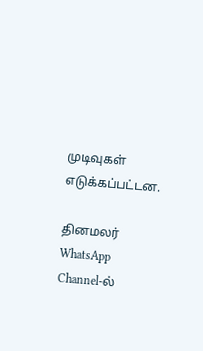முடிவுகள் எடுக்கப்பட்டன.

தினமலர் WhatsApp Channel-ல்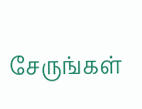சேருங்கள்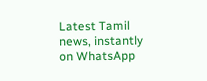Latest Tamil news, instantly on WhatsApp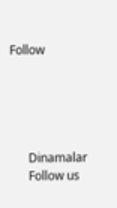Follow





      Dinamalar
      Follow us